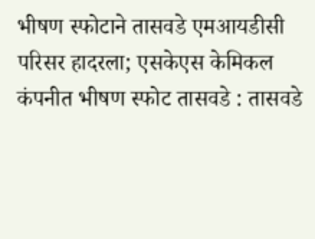भीषण स्फोटाने तासवडे एमआयडीसी परिसर हादरला; एसकेएस केमिकल कंपनीत भीषण स्फोट तासवडे : तासवडे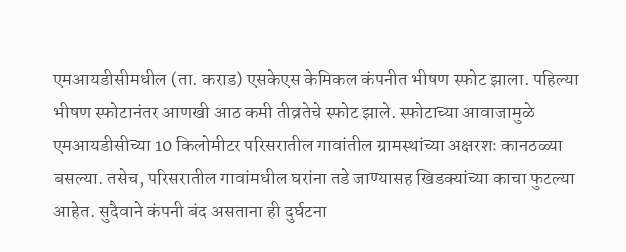एमआयडीसीमधील (ता. कराड) एसकेएस केमिकल कंपनीत भीषण स्फोट झाला. पहिल्या भीषण स्फोटानंतर आणखी आठ कमी तीव्रतेचे स्फोट झाले. स्फोटाच्या आवाजामुळे एमआयडीसीच्या 10 किलोमीटर परिसरातील गावांतील ग्रामस्थांच्या अक्षरशः कानठळ्या बसल्या. तसेच, परिसरातील गावांमधील घरांना तडे जाण्यासह खिडक्यांच्या काचा फुटल्या आहेत. सुदैवाने कंपनी बंद असताना ही दुर्घटना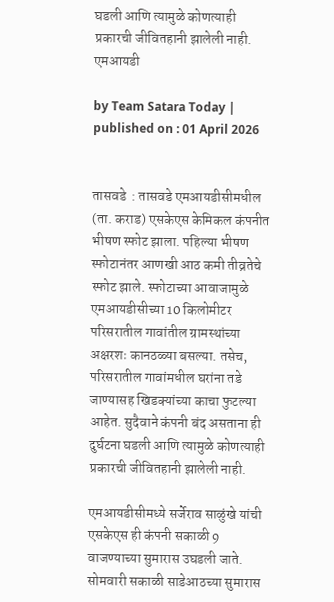घडली आणि त्यामुळे कोणत्याही प्रकारची जीवितहानी झालेली नाही. एमआयडी

by Team Satara Today | published on : 01 April 2026


तासवडे  : तासवडे एमआयडीसीमधील (ता. कराड) एसकेएस केमिकल कंपनीत भीषण स्फोट झाला. पहिल्या भीषण स्फोटानंतर आणखी आठ कमी तीव्रतेचे स्फोट झाले. स्फोटाच्या आवाजामुळे एमआयडीसीच्या 10 किलोमीटर परिसरातील गावांतील ग्रामस्थांच्या अक्षरशः कानठळ्या बसल्या. तसेच, परिसरातील गावांमधील घरांना तडे जाण्यासह खिडक्यांच्या काचा फुटल्या आहेत. सुदैवाने कंपनी बंद असताना ही दुर्घटना घडली आणि त्यामुळे कोणत्याही प्रकारची जीवितहानी झालेली नाही.

एमआयडीसीमध्ये सर्जेराव साळुंखे यांची एसकेएस ही कंपनी सकाळी 9 वाजण्याच्या सुमारास उघडली जाते. सोमवारी सकाळी साडेआठच्या सुमारास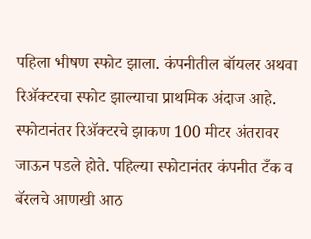पहिला भीषण स्फोट झाला. कंपनीतील बॉयलर अथवा रिॲक्टरचा स्फोट झाल्याचा प्राथमिक अंदाज आहे. स्फोटानंतर रिॲक्टरचे झाकण 100 मीटर अंतरावर जाऊन पडले होते. पहिल्या स्फोटानंतर कंपनीत टँक व बॅरलचे आणखी आठ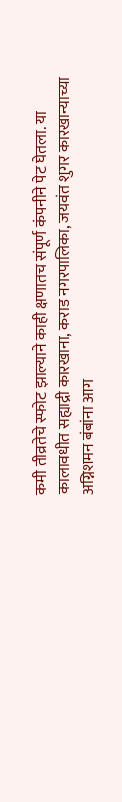कमी तीव्रतेचे स्फोट झाल्याने काही क्षणातच संपूर्ण कंपनीने पेट घेतला. या कालावधीत सह्याद्री कारखाना, कराड नगरपालिका, जयवंत शुगर कारखान्याच्या अग्निशमन बंबांना आग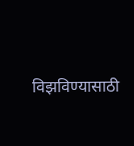विझविण्यासाठी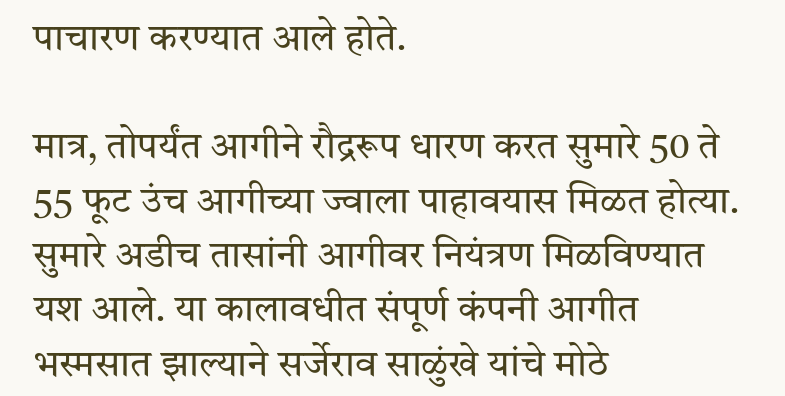पाचारण करण्यात आले होते.

मात्र, तोपर्यंत आगीने रौद्ररूप धारण करत सुमारे 50 ते 55 फूट उंच आगीच्या ज्वाला पाहावयास मिळत होत्या. सुमारे अडीच तासांनी आगीवर नियंत्रण मिळविण्यात यश आले. या कालावधीत संपूर्ण कंपनी आगीत भस्मसात झाल्याने सर्जेराव साळुंखे यांचे मोठे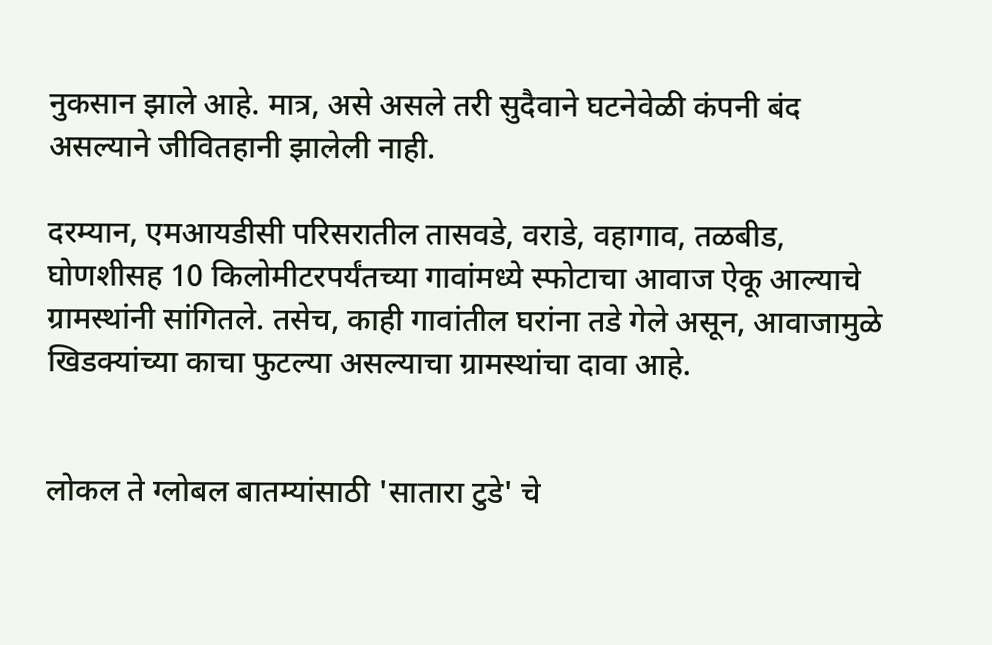नुकसान झाले आहे. मात्र, असे असले तरी सुदैवाने घटनेवेळी कंपनी बंद असल्याने जीवितहानी झालेली नाही.

दरम्यान, एमआयडीसी परिसरातील तासवडे, वराडे, वहागाव, तळबीड, घोणशीसह 10 किलोमीटरपर्यंतच्या गावांमध्ये स्फोटाचा आवाज ऐकू आल्याचे ग्रामस्थांनी सांगितले. तसेच, काही गावांतील घरांना तडे गेले असून, आवाजामुळे खिडक्यांच्या काचा फुटल्या असल्याचा ग्रामस्थांचा दावा आहे.


लोकल ते ग्लोबल बातम्यांसाठी 'सातारा टुडे' चे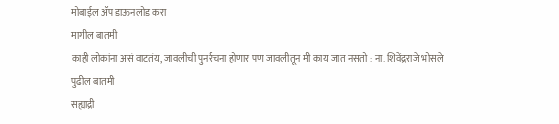मोबाईल ॲप डाऊनलोड करा
मागील बातमी
काही लोकांना असं वाटतंय, जावलीची पुनर्रचना होणार पण जावलीतून मी काय जात नसतो : ना. शिवेंद्रराजे भोसले
पुढील बातमी
सह्याद्री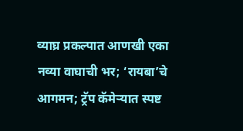व्याघ्र प्रकल्पात आणखी एका नव्या वाघाची भर; ‘रायबा’चे आगमन; ट्रॅप कॅमेऱ्यात स्पष्ट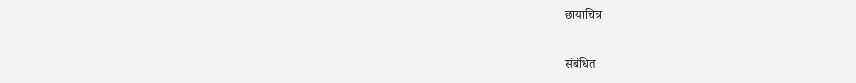छायाचित्र

संबंधित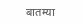बातम्या